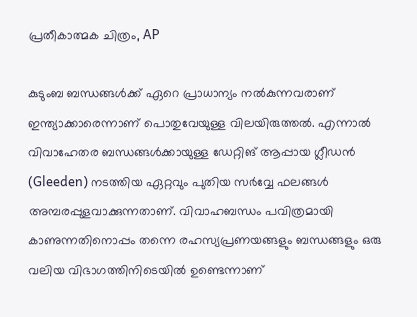പ്രതീകാത്മക ചിത്രം, AP

കുടുംബ ബന്ധങ്ങള്‍ക്ക് ഏറെ പ്രാധാന്യം നല്‍കുന്നവരാണ് ഇന്ത്യാക്കാരെന്നാണ് പൊതുവേയുള്ള വിലയിരുത്തല്‍. എന്നാല്‍ വിവാഹേതര ബന്ധങ്ങള്‍ക്കായുള്ള ഡേറ്റിങ് ആപ്പായ ഗ്ലീഡൻ (Gleeden) നടത്തിയ ഏറ്റവും പുതിയ സർവ്വേ ഫലങ്ങൾ അമ്പരപ്പുളവാക്കുന്നതാണ്. വിവാഹബന്ധം പവിത്രമായി കാണുന്നതിനൊപ്പം തന്നെ രഹസ്യപ്രണയങ്ങളും ബന്ധങ്ങളും ഒരു വലിയ വിഭാഗത്തിനിടെയില്‍ ഉണ്ടെന്നാണ്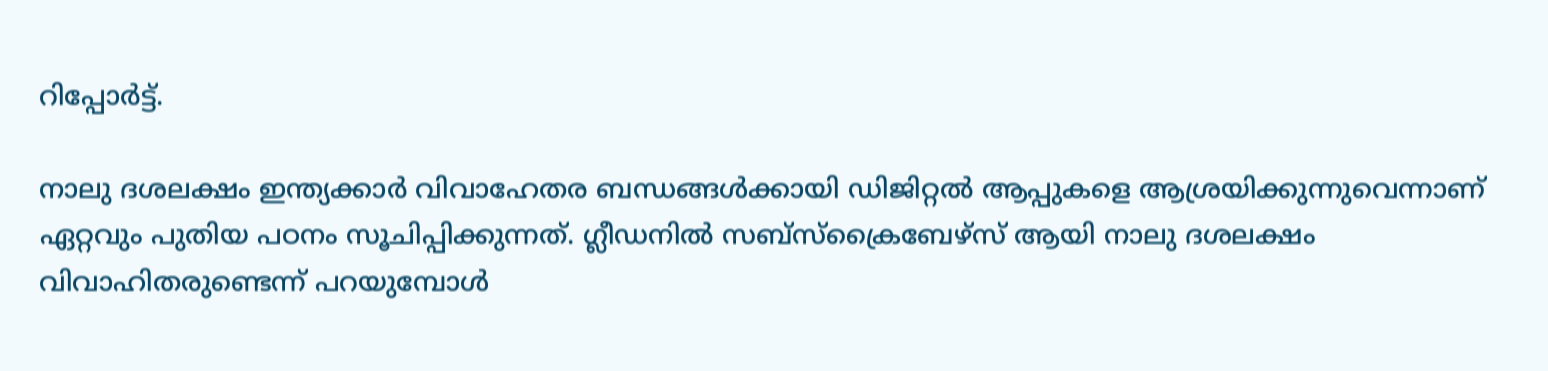റിപ്പോര്‍ട്ട്.

നാലു ദശലക്ഷം ഇന്ത്യക്കാര്‍ വിവാഹേതര ബന്ധങ്ങള്‍ക്കായി ഡിജിറ്റല്‍ ആപ്പുകളെ ആശ്രയിക്കുന്നുവെന്നാണ് ഏറ്റവും പുതിയ പഠനം സൂചിപ്പിക്കുന്നത്. ഗ്ലീഡനില്‍ സബ്സ്ക്രൈബേഴ്സ് ആയി നാലു ദശലക്ഷം വിവാഹിതരുണ്ടെന്ന് പറയുമ്പോള്‍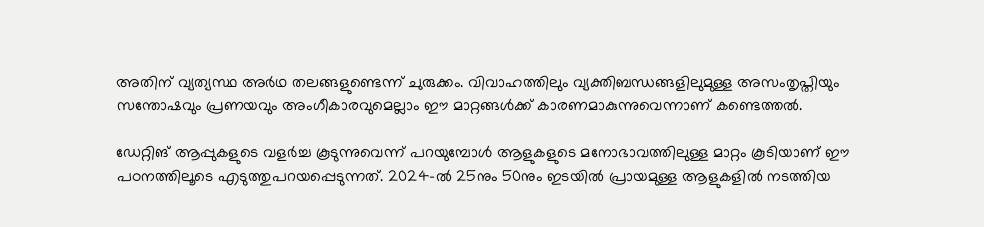അതിന് വ്യത്യസ്ഥ അര്‍ഥ തലങ്ങളുണ്ടെന്ന് ചുരുക്കം. വിവാഹത്തിലും വ്യക്തിബന്ധങ്ങളിലുമുള്ള അസംതൃപ്തിയും സന്തോഷവും പ്രണയവും അംഗീകാരവുമെല്ലാം ഈ മാറ്റങ്ങള്‍ക്ക് കാരണമാകുന്നുവെന്നാണ് കണ്ടെത്തല്‍.

ഡേറ്റിങ് ആപ്പുകളുടെ വളര്‍ച്ച കൂടുന്നുവെന്ന് പറയുമ്പോള്‍ ആളുകളുടെ മനോഭാവത്തിലുള്ള മാറ്റം കൂടിയാണ് ഈ പഠനത്തിലൂടെ എടുത്തുപറയപ്പെടുന്നത്. 2024-ൽ 25നും 50നും ഇടയില്‍ പ്രായമുള്ള ആളുകളില്‍ നടത്തിയ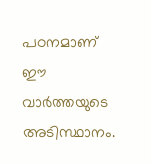പഠനമാണ് ഈ വാര്‍ത്തയുടെ അടിസ്ഥാനം.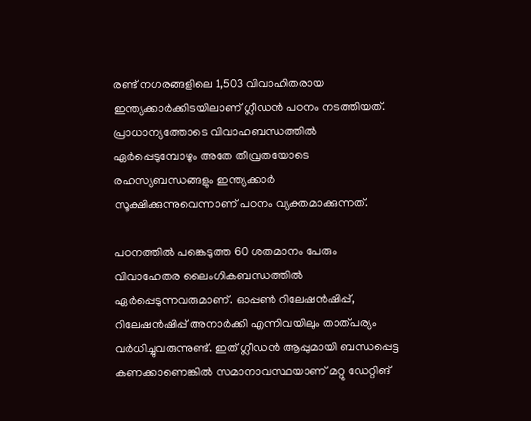രണ്ട് നഗരങ്ങളിലെ 1,503 വിവാഹിതരായ ഇന്ത്യക്കാർക്കിടയിലാണ് ഗ്ലീഡൻ പഠനം നടത്തിയത്. പ്രാധാന്യത്തോടെ വിവാഹബന്ധത്തില്‍ ഏര്‍പ്പെടുമ്പോഴും അതേ തീവ്രതയോടെ രഹസ്യബന്ധങ്ങളും ഇന്ത്യക്കാര്‍ സൂക്ഷിക്കുന്നുവെന്നാണ് പഠനം വ്യക്തമാക്കുന്നത്.

പഠനത്തില്‍ പങ്കെടുത്ത 60 ശതമാനം പേരും വിവാഹേതര ലൈംഗികബന്ധത്തില്‍ ഏര്‍പ്പെടുന്നവരുമാണ്. ഓപ്പൺ റിലേഷൻഷിപ്പ്, റിലേഷൻഷിപ്പ് അനാർക്കി എന്നിവയിലും താത്പര്യം വര്‍ധിച്ചുവരുന്നുണ്ട്. ഇത് ഗ്ലീഡന്‍ ആപ്പുമായി ബന്ധപ്പെട്ട കണക്കാണെങ്കില്‍ സമാനാവസ്ഥയാണ് മറ്റു ഡേറ്റിങ്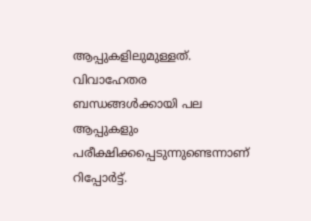ആപ്പുകളിലുമുള്ളത്. വിവാഹേതര ബന്ധങ്ങള്‍ക്കായി പല ആപ്പുകളും പരീക്ഷിക്കപ്പെടുന്നുണ്ടെന്നാണ് റിപ്പോര്‍ട്ട്.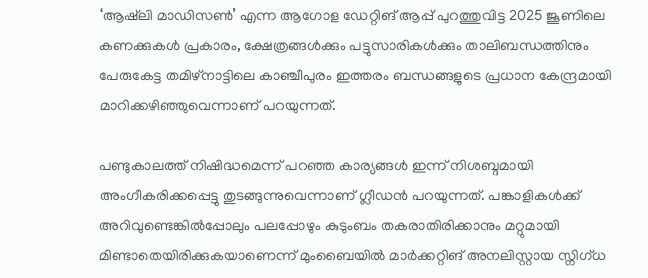‘ആഷ്‌ലി മാഡിസൺ’ എന്ന ആഗോള ഡേറ്റിങ് ആപ്പ് പുറത്തുവിട്ട 2025 ജൂണിലെ കണക്കുകൾ പ്രകാരം, ക്ഷേത്രങ്ങൾക്കും പട്ടുസാരികൾക്കും താലിബന്ധത്തിനും പേരുകേട്ട തമിഴ്‌നാട്ടിലെ കാഞ്ചീപുരം ഇത്തരം ബന്ധങ്ങളുടെ പ്രധാന കേന്ദ്രമായി മാറിക്കഴിഞ്ഞുവെന്നാണ് പറയുന്നത്.

പണ്ടുകാലത്ത് നിഷിദ്ധമെന്ന് പറഞ്ഞ കാര്യങ്ങള്‍ ഇന്ന് നിശബ്ദമായി അംഗീകരിക്കപ്പെട്ടു തുടങ്ങുന്നുവെന്നാണ് ഗ്ലീഡന്‍ പറയുന്നത്. പങ്കാളികള്‍ക്ക് അറിവുണ്ടെങ്കില്‍പ്പോലും പലപ്പോഴും കുടുംബം തകരാതിരിക്കാനും മറ്റുമായി മിണ്ടാതെയിരിക്കുകയാണെന്ന് മുംബൈയിൽ മാർക്കറ്റിങ് അനലിസ്റ്റായ സ്നിഗ്ധ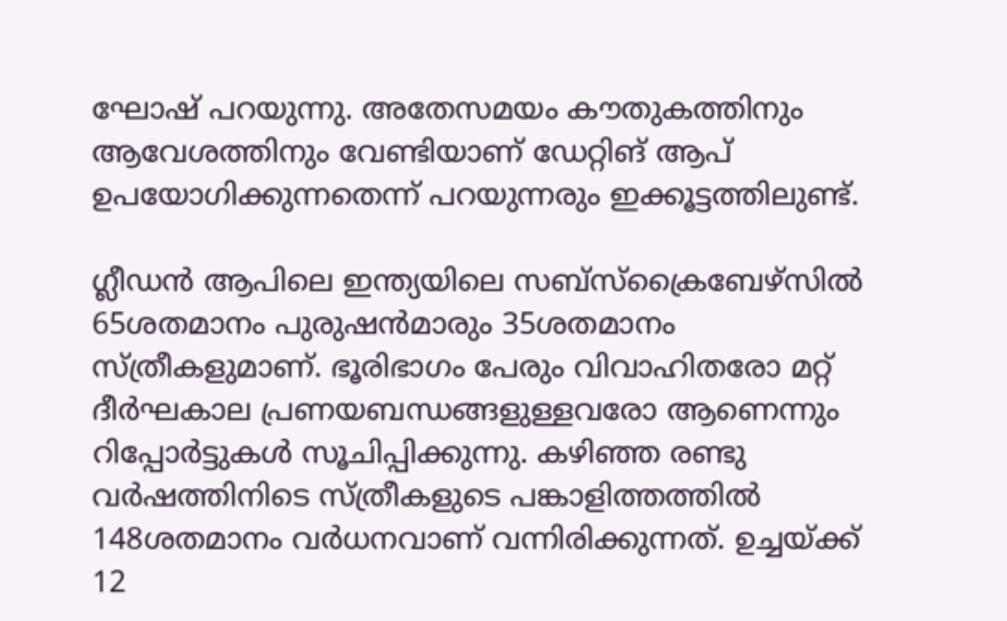ഘോഷ് പറയുന്നു. അതേസമയം കൗതുകത്തിനും ആവേശത്തിനും വേണ്ടിയാണ് ഡേറ്റിങ് ആപ് ഉപയോഗിക്കുന്നതെന്ന് പറയുന്നരും ഇക്കൂട്ടത്തിലുണ്ട്.

ഗ്ലീഡന്‍ ആപിലെ ഇന്ത്യയിലെ സബ്സ്ക്രൈബേഴ്സില്‍ 65ശതമാനം പുരുഷന്‍മാരും 35ശതമാനം സ്ത്രീകളുമാണ്. ഭൂരിഭാഗം പേരും വിവാഹിതരോ മറ്റ് ദീര്‍ഘകാല പ്രണയബന്ധങ്ങളുള്ളവരോ ആണെന്നും റിപ്പോര്‍ട്ടുകള്‍ സൂചിപ്പിക്കുന്നു. കഴിഞ്ഞ രണ്ടു വര്‍ഷത്തിനിടെ സ്ത്രീകളുടെ പങ്കാളിത്തത്തില്‍ 148ശതമാനം വര്‍ധനവാണ് വന്നിരിക്കുന്നത്. ഉച്ചയ്ക്ക് 12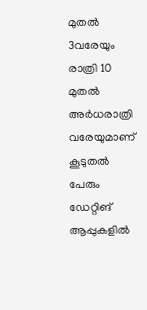മുതല്‍ 3വരേയും രാത്രി 10 മുതല്‍ അര്‍ധരാത്രി വരേയുമാണ് കൂടുതല്‍ പേരും ഡേറ്റിങ് ആപ്പുകളില്‍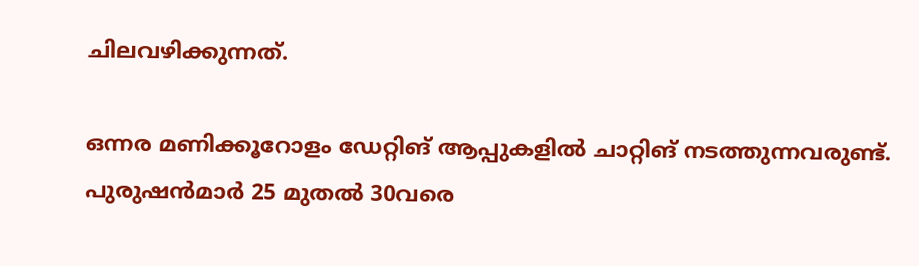ചിലവഴിക്കുന്നത്.

ഒന്നര മണിക്കൂറോളം ഡേറ്റിങ് ആപ്പുകളില്‍ ചാറ്റിങ് നടത്തുന്നവരുണ്ട്. പുരുഷന്‍മാര്‍ 25 മുതല്‍ 30വരെ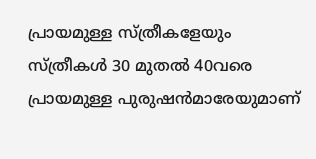പ്രായമുള്ള സ്ത്രീകളേയും സ്ത്രീകള്‍ 30 മുതല്‍ 40വരെ പ്രായമുള്ള പുരുഷന്‍മാരേയുമാണ്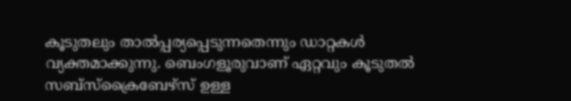കൂടുതലും താല്‍പ്പര്യപ്പെടുന്നതെന്നും ഡാറ്റകള്‍ വ്യക്തമാക്കുന്നു. ബെംഗളൂരുവാണ് ഏറ്റവും കൂടുതല്‍ സബ്സ്ക്രൈബേഴ്സ് ഉള്ള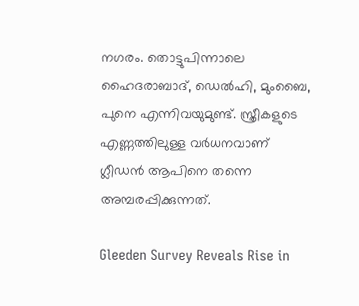നഗരം. തൊട്ടുപിന്നാലെ ഹൈദരാബാദ്, ഡെല്‍ഹി, മുംബൈ, പുനെ എന്നിവയുമുണ്ട്. സ്ത്രീകളുടെ എണ്ണത്തിലുള്ള വര്‍ധനവാണ് ഗ്ലീഡന്‍ ആപിനെ തന്നെ അമ്പരപ്പിക്കുന്നത്.

Gleeden Survey Reveals Rise in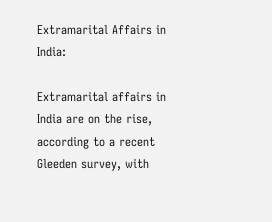Extramarital Affairs in India:

Extramarital affairs in India are on the rise, according to a recent Gleeden survey, with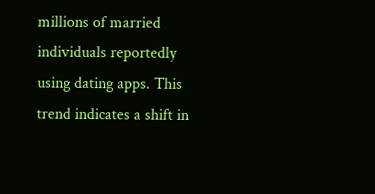millions of married individuals reportedly using dating apps. This trend indicates a shift in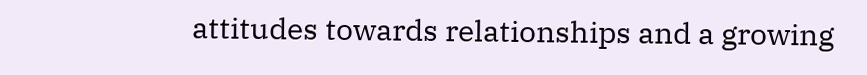attitudes towards relationships and a growing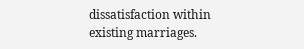dissatisfaction within existing marriages.